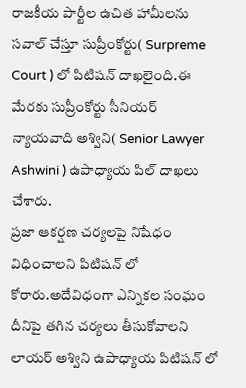రాజకీయ పార్టీల ఉచిత హామీలను సవాల్ చేస్తూ సుప్రీంకోర్టు( Surpreme Court ) లో పిటిషన్ దాఖలైంది.ఈ మేరకు సుప్రీంకోర్టు సీనియర్ న్యాయవాది అశ్విని( Senior Lawyer Ashwini ) ఉపాధ్యాయ పిల్ దాఖలు చేశారు.
ప్రజా ఆకర్షణ చర్యలపై నిషేధం విధించాలని పిటిషన్ లో కోరారు.అదేవిధంగా ఎన్నికల సంఘం దీనిపై తగిన చర్యలు తీసుకోవాలని లాయర్ అశ్విని ఉపాధ్యాయ పిటిషన్ లో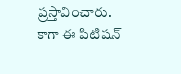ప్రస్తావించారు.
కాగా ఈ పిటిషన్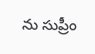ను సుప్రీం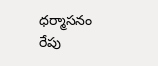ధర్మాసనం రేపు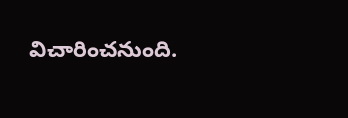విచారించనుంది.